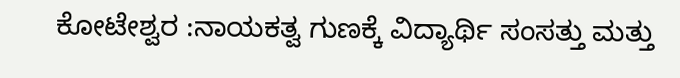ಕೋಟೇಶ್ವರ :ನಾಯಕತ್ವ ಗುಣಕ್ಕೆ ವಿದ್ಯಾರ್ಥಿ ಸಂಸತ್ತು ಮತ್ತು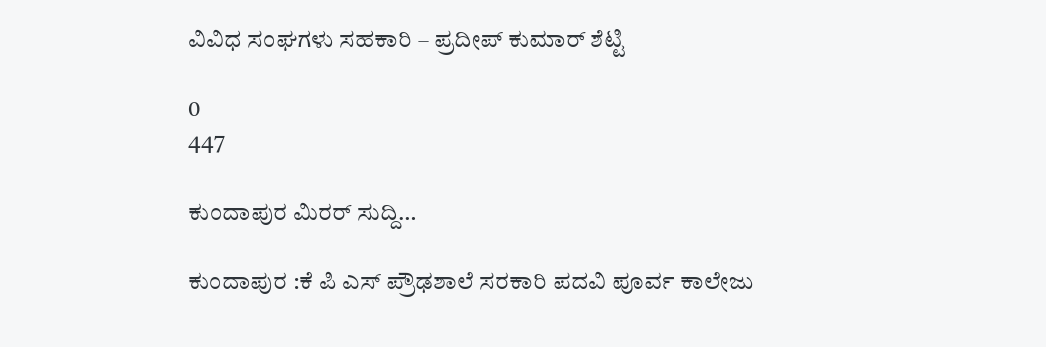ವಿವಿಧ ಸಂಘಗಳು ಸಹಕಾರಿ – ಪ್ರದೀಪ್ ಕುಮಾರ್ ಶೆಟ್ಟಿ

0
447

ಕುಂದಾಪುರ ಮಿರರ್ ಸುದ್ದಿ…

ಕುಂದಾಪುರ :ಕೆ ಪಿ ಎಸ್ ಪ್ರೌಢಶಾಲೆ ಸರಕಾರಿ ಪದವಿ ಪೂರ್ವ ಕಾಲೇಜು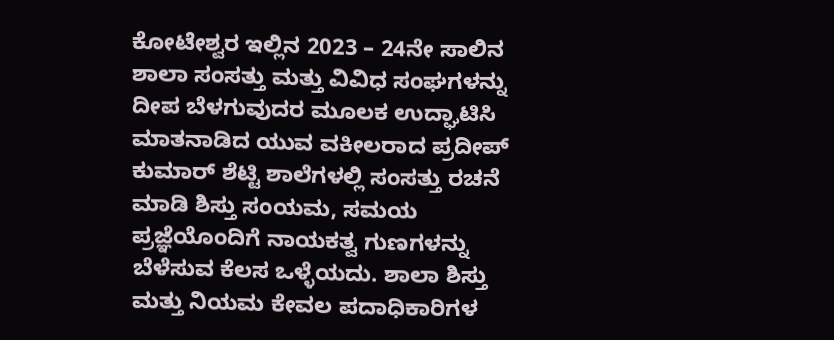ಕೋಟೇಶ್ವರ ಇಲ್ಲಿನ 2023 – 24ನೇ ಸಾಲಿನ ಶಾಲಾ ಸಂಸತ್ತು ಮತ್ತು ವಿವಿಧ ಸಂಘಗಳನ್ನು ದೀಪ ಬೆಳಗುವುದರ ಮೂಲಕ ಉದ್ಘಾಟಿಸಿ ಮಾತನಾಡಿದ ಯುವ ವಕೀಲರಾದ ಪ್ರದೀಪ್ ಕುಮಾರ್ ಶೆಟ್ಟಿ ಶಾಲೆಗಳಲ್ಲಿ ಸಂಸತ್ತು ರಚನೆ ಮಾಡಿ ಶಿಸ್ತು ಸಂಯಮ, ಸಮಯ ಪ್ರಜ್ಞೆಯೊಂದಿಗೆ ನಾಯಕತ್ವ ಗುಣಗಳನ್ನು ಬೆಳೆಸುವ ಕೆಲಸ ಒಳ್ಳೆಯದು. ಶಾಲಾ ಶಿಸ್ತು ಮತ್ತು ನಿಯಮ ಕೇವಲ ಪದಾಧಿಕಾರಿಗಳ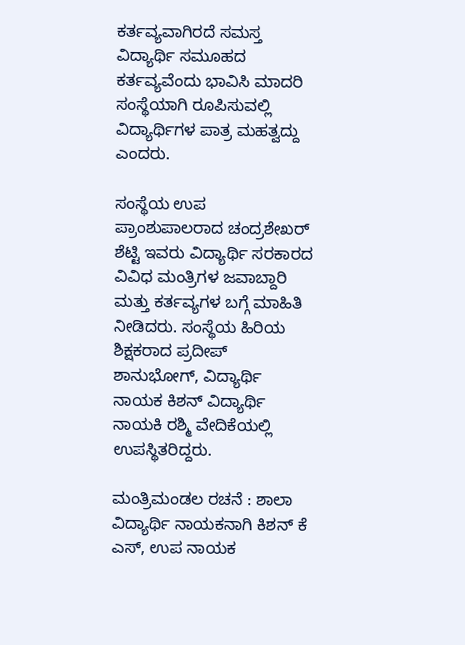ಕರ್ತವ್ಯವಾಗಿರದೆ ಸಮಸ್ತ ವಿದ್ಯಾರ್ಥಿ ಸಮೂಹದ ಕರ್ತವ್ಯವೆಂದು ಭಾವಿಸಿ ಮಾದರಿ ಸಂಸ್ಥೆಯಾಗಿ ರೂಪಿಸುವಲ್ಲಿ ವಿದ್ಯಾರ್ಥಿಗಳ ಪಾತ್ರ ಮಹತ್ವದ್ದು ಎಂದರು.

ಸಂಸ್ಥೆಯ ಉಪ ಪ್ರಾಂಶುಪಾಲರಾದ ಚಂದ್ರಶೇಖರ್ ಶೆಟ್ಟಿ ಇವರು ವಿದ್ಯಾರ್ಥಿ ಸರಕಾರದ ವಿವಿಧ ಮಂತ್ರಿಗಳ ಜವಾಬ್ದಾರಿ ಮತ್ತು ಕರ್ತವ್ಯಗಳ ಬಗ್ಗೆ ಮಾಹಿತಿ ನೀಡಿದರು. ಸಂಸ್ಥೆಯ ಹಿರಿಯ ಶಿಕ್ಷಕರಾದ ಪ್ರದೀಪ್ ಶಾನುಭೋಗ್, ವಿದ್ಯಾರ್ಥಿ ನಾಯಕ ಕಿಶನ್ ವಿದ್ಯಾರ್ಥಿ ನಾಯಕಿ ರಶ್ಮಿ ವೇದಿಕೆಯಲ್ಲಿ ಉಪಸ್ಥಿತರಿದ್ದರು.

ಮಂತ್ರಿಮಂಡಲ ರಚನೆ : ಶಾಲಾ ವಿದ್ಯಾರ್ಥಿ ನಾಯಕನಾಗಿ ಕಿಶನ್ ಕೆ ಎಸ್, ಉಪ ನಾಯಕ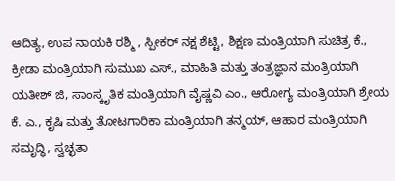ಆದಿತ್ಯ, ಉಪ ನಾಯಕಿ ರಶ್ಮಿ , ಸ್ಪೀಕರ್ ನಕ್ಷ ಶೆಟ್ಟಿ, ಶಿಕ್ಷಣ ಮಂತ್ರಿಯಾಗಿ ಸುಚಿತ್ರ ಕೆ., ಕ್ರೀಡಾ ಮಂತ್ರಿಯಾಗಿ ಸುಮುಖ ಎಸ್., ಮಾಹಿತಿ ಮತ್ತು ತಂತ್ರಜ್ಞಾನ ಮಂತ್ರಿಯಾಗಿ ಯತೀಶ್ ಜಿ, ಸಾಂಸ್ಕೃತಿಕ ಮಂತ್ರಿಯಾಗಿ ವೈಷ್ಣವಿ ಎಂ., ಆರೋಗ್ಯ ಮಂತ್ರಿಯಾಗಿ ಶ್ರೇಯ ಕೆ. ಎ., ಕೃಷಿ ಮತ್ತು ತೋಟಗಾರಿಕಾ ಮಂತ್ರಿಯಾಗಿ ತನ್ಮಯ್, ಆಹಾರ ಮಂತ್ರಿಯಾಗಿ ಸಮೃದ್ಧಿ, ಸ್ವಚ್ಛತಾ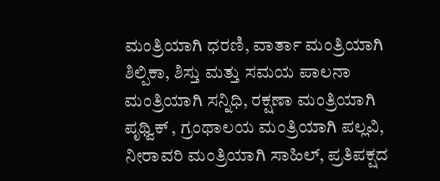ಮಂತ್ರಿಯಾಗಿ ಧರಣಿ, ವಾರ್ತಾ ಮಂತ್ರಿಯಾಗಿ ಶಿಲ್ಪಿಕಾ, ಶಿಸ್ತು ಮತ್ತು ಸಮಯ ಪಾಲನಾ ಮಂತ್ರಿಯಾಗಿ ಸನ್ನಿಧಿ, ರಕ್ಷಣಾ ಮಂತ್ರಿಯಾಗಿ ಪೃಥ್ವಿಕ್ , ಗ್ರಂಥಾಲಯ ಮಂತ್ರಿಯಾಗಿ ಪಲ್ಲವಿ, ನೀರಾವರಿ ಮಂತ್ರಿಯಾಗಿ ಸಾಹಿಲ್, ಪ್ರತಿಪಕ್ಷದ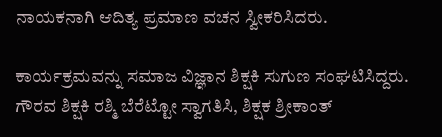ನಾಯಕನಾಗಿ ಆದಿತ್ಯ ಪ್ರಮಾಣ ವಚನ ಸ್ವೀಕರಿಸಿದರು.

ಕಾರ್ಯಕ್ರಮವನ್ನು ಸಮಾಜ ವಿಜ್ಞಾನ ಶಿಕ್ಷಕಿ ಸುಗುಣ ಸಂಘಟಿಸಿದ್ದರು. ಗೌರವ ಶಿಕ್ಷಕಿ ರಶ್ಮಿ ಬೆರೆಟ್ಟೋ ಸ್ವಾಗತಿಸಿ, ಶಿಕ್ಷಕ ಶ್ರೀಕಾಂತ್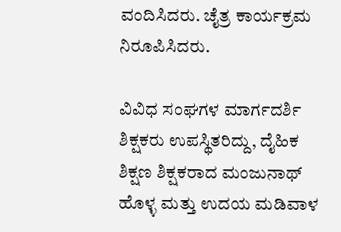ವಂದಿಸಿದರು. ಚೈತ್ರ ಕಾರ್ಯಕ್ರಮ ನಿರೂಪಿಸಿದರು.

ವಿವಿಧ ಸಂಘಗಳ ಮಾರ್ಗದರ್ಶಿ ಶಿಕ್ಷಕರು ಉಪಸ್ಥಿತರಿದ್ದು, ದೈಹಿಕ ಶಿಕ್ಷಣ ಶಿಕ್ಷಕರಾದ ಮಂಜುನಾಥ್ ಹೊಳ್ಳ ಮತ್ತು ಉದಯ ಮಡಿವಾಳ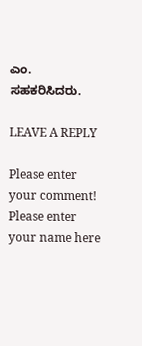ಎಂ. ಸಹಕರಿಸಿದರು.

LEAVE A REPLY

Please enter your comment!
Please enter your name here